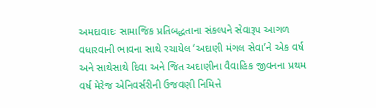અમદાવાદઃ સામાજિક પ્રતિબદ્ધતાના સંકલ્પને સેવારૂપ આગળ વધારવાની ભાવના સાથે રચાયેલ ‘અદાણી મંગલ સેવા’ને એક વર્ષ અને સાથેસાથે દિવા અને જિત અદાણીના વૈવાહિક જીવનના પ્રથમ વર્ષ મેરેજ એનિવર્સરીની ઉજવણી નિમિત્તે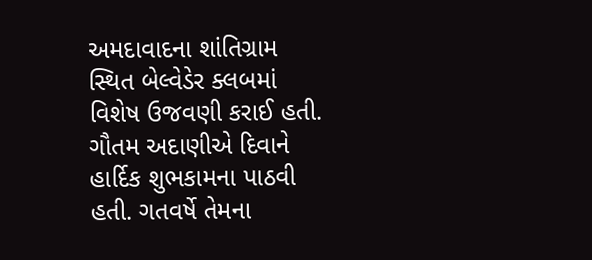અમદાવાદના શાંતિગ્રામ સ્થિત બેલ્વેડેર ક્લબમાં વિશેષ ઉજવણી કરાઈ હતી. ગૌતમ અદાણીએ દિવાને હાર્દિક શુભકામના પાઠવી હતી. ગતવર્ષે તેમના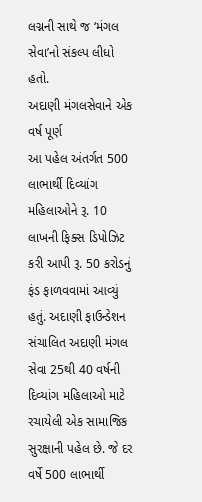લગ્નની સાથે જ ‘મંગલ સેવા’નો સંકલ્પ લીધો હતો.
અદાણી મંગલસેવાને એક વર્ષ પૂર્ણ
આ પહેલ અંતર્ગત 500 લાભાર્થી દિવ્યાંગ મહિલાઓને રૂ. 10 લાખની ફિક્સ ડિપોઝિટ કરી આપી રૂ. 50 કરોડનું ફંડ ફાળવવામાં આવ્યું હતું. અદાણી ફાઉન્ડેશન સંચાલિત અદાણી મંગલ સેવા 25થી 40 વર્ષની દિવ્યાંગ મહિલાઓ માટે રચાયેલી એક સામાજિક સુરક્ષાની પહેલ છે. જે દર વર્ષે 500 લાભાર્થી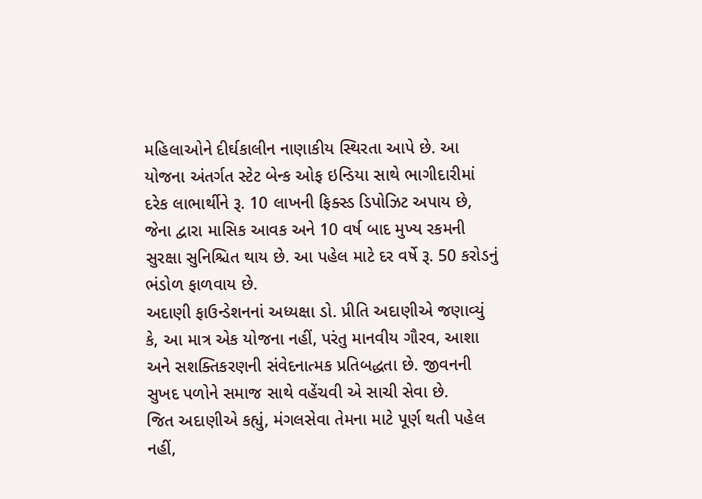મહિલાઓને દીર્ઘકાલીન નાણાકીય સ્થિરતા આપે છે. આ યોજના અંતર્ગત સ્ટેટ બેન્ક ઓફ ઇન્ડિયા સાથે ભાગીદારીમાં દરેક લાભાર્થીને રૂ. 10 લાખની ફિક્સ્ડ ડિપોઝિટ અપાય છે, જેના દ્વારા માસિક આવક અને 10 વર્ષ બાદ મુખ્ય રકમની સુરક્ષા સુનિશ્ચિત થાય છે. આ પહેલ માટે દર વર્ષે રૂ. 50 કરોડનું ભંડોળ ફાળવાય છે.
અદાણી ફાઉન્ડેશનનાં અધ્યક્ષા ડો. પ્રીતિ અદાણીએ જણાવ્યું કે, આ માત્ર એક યોજના નહીં, પરંતુ માનવીય ગૌરવ, આશા અને સશક્તિકરણની સંવેદનાત્મક પ્રતિબદ્ધતા છે. જીવનની સુખદ પળોને સમાજ સાથે વહેંચવી એ સાચી સેવા છે.
જિત અદાણીએ કહ્યું, મંગલસેવા તેમના માટે પૂર્ણ થતી પહેલ નહીં,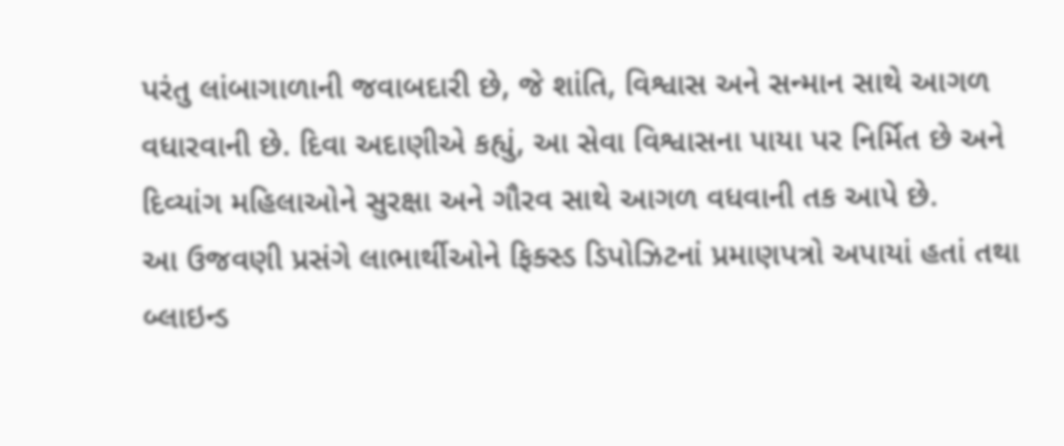પરંતુ લાંબાગાળાની જવાબદારી છે, જે શાંતિ, વિશ્વાસ અને સન્માન સાથે આગળ વધારવાની છે. દિવા અદાણીએ કહ્યું, આ સેવા વિશ્વાસના પાયા પર નિર્મિત છે અને દિવ્યાંગ મહિલાઓને સુરક્ષા અને ગૌરવ સાથે આગળ વધવાની તક આપે છે.
આ ઉજવણી પ્રસંગે લાભાર્થીઓને ફિક્સ્ડ ડિપોઝિટનાં પ્રમાણપત્રો અપાયાં હતાં તથા બ્લાઇન્ડ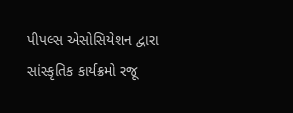પીપલ્સ એસોસિયેશન દ્વારા સાંસ્કૃતિક કાર્યક્રમો રજૂ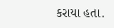કરાયા હતા.